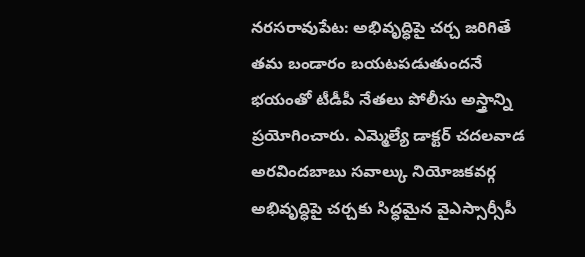నరసరావుపేట: అభివృద్ధిపై చర్చ జరిగితే తమ బండారం బయటపడుతుందనే భయంతో టీడీపీ నేతలు పోలీసు అస్త్రాన్ని ప్రయోగించారు. ఎమ్మెల్యే డాక్టర్ చదలవాడ అరవిందబాబు సవాల్కు నియోజకవర్గ అభివృద్ధిపై చర్చకు సిద్ధమైన వైఎస్సార్సీపీ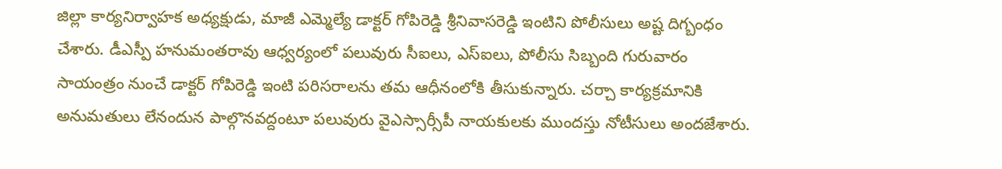జిల్లా కార్యనిర్వాహక అధ్యక్షుడు, మాజీ ఎమ్మెల్యే డాక్టర్ గోపిరెడ్డి శ్రీనివాసరెడ్డి ఇంటిని పోలీసులు అష్ట దిగ్బంధం చేశారు. డీఎస్పీ హనుమంతరావు ఆధ్వర్యంలో పలువురు సీఐలు, ఎస్ఐలు, పోలీసు సిబ్బంది గురువారం సాయంత్రం నుంచే డాక్టర్ గోపిరెడ్డి ఇంటి పరిసరాలను తమ ఆధీనంలోకి తీసుకున్నారు. చర్చా కార్యక్రమానికి అనుమతులు లేనందున పాల్గొనవద్దంటూ పలువురు వైఎస్సార్సీపీ నాయకులకు ముందస్తు నోటీసులు అందజేశారు.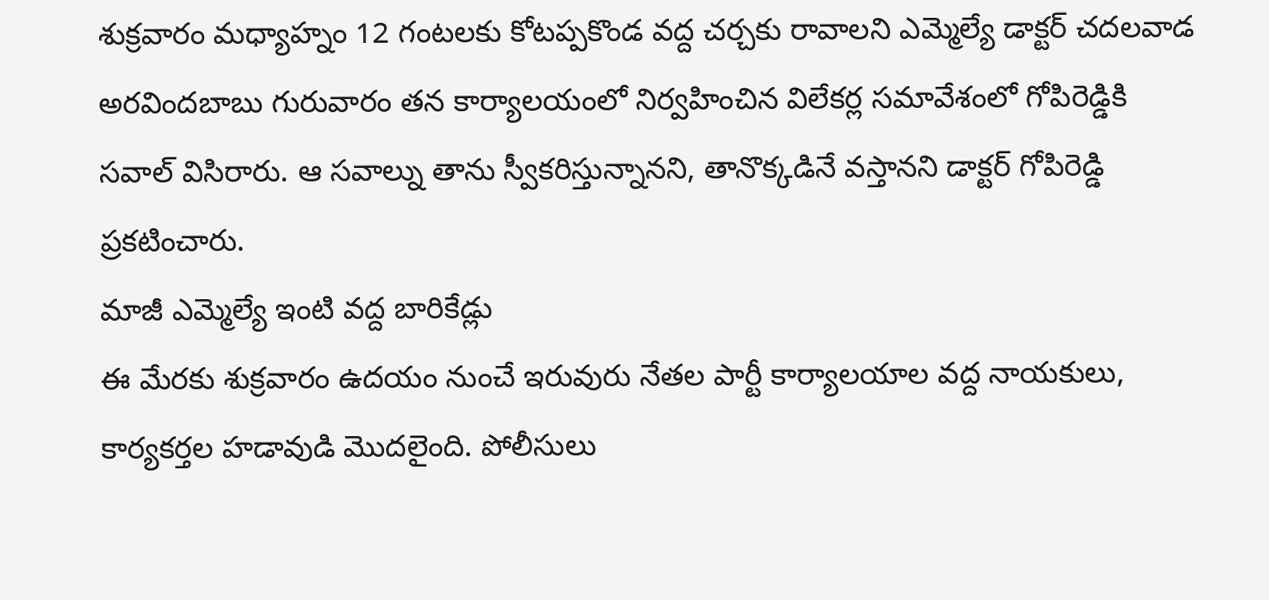శుక్రవారం మధ్యాహ్నం 12 గంటలకు కోటప్పకొండ వద్ద చర్చకు రావాలని ఎమ్మెల్యే డాక్టర్ చదలవాడ అరవిందబాబు గురువారం తన కార్యాలయంలో నిర్వహించిన విలేకర్ల సమావేశంలో గోపిరెడ్డికి సవాల్ విసిరారు. ఆ సవాల్ను తాను స్వీకరిస్తున్నానని, తానొక్కడినే వస్తానని డాక్టర్ గోపిరెడ్డి ప్రకటించారు.
మాజీ ఎమ్మెల్యే ఇంటి వద్ద బారికేడ్లు
ఈ మేరకు శుక్రవారం ఉదయం నుంచే ఇరువురు నేతల పార్టీ కార్యాలయాల వద్ద నాయకులు, కార్యకర్తల హడావుడి మొదలైంది. పోలీసులు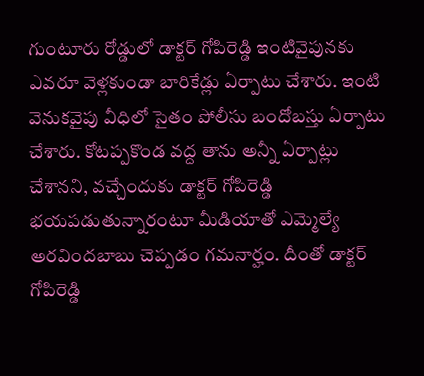గుంటూరు రోడ్డులో డాక్టర్ గోపిరెడ్డి ఇంటివైపునకు ఎవరూ వెళ్లకుండా బారికేడ్లు ఏర్పాటు చేశారు. ఇంటి వెనుకవైపు వీధిలో సైతం పోలీసు బందోబస్తు ఏర్పాటు చేశారు. కోటప్పకొండ వద్ద తాను అన్నీ ఏర్పాట్లు చేశానని, వచ్చేందుకు డాక్టర్ గోపిరెడ్డి భయపడుతున్నారంటూ మీడియాతో ఎమ్మెల్యే అరవిందబాబు చెప్పడం గమనార్హం. దీంతో డాక్టర్ గోపిరెడ్డి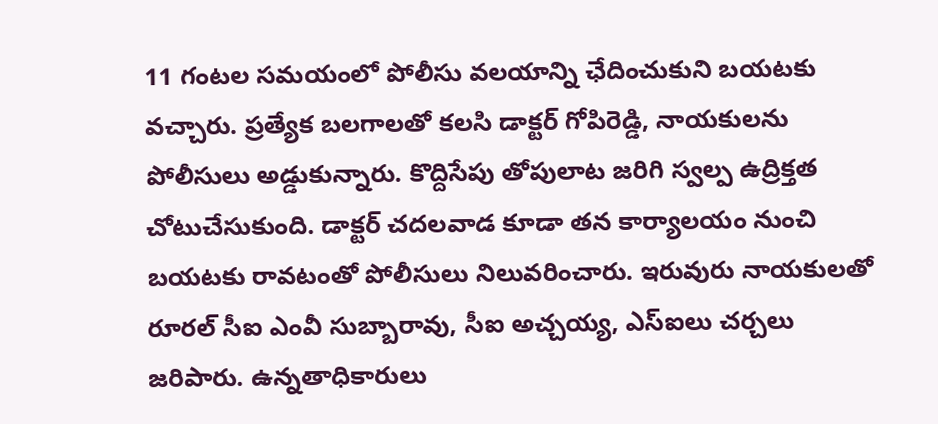11 గంటల సమయంలో పోలీసు వలయాన్ని ఛేదించుకుని బయటకు వచ్చారు. ప్రత్యేక బలగాలతో కలసి డాక్టర్ గోపిరెడ్డి, నాయకులను పోలీసులు అడ్డుకున్నారు. కొద్దిసేపు తోపులాట జరిగి స్వల్ప ఉద్రిక్తత చోటుచేసుకుంది. డాక్టర్ చదలవాడ కూడా తన కార్యాలయం నుంచి బయటకు రావటంతో పోలీసులు నిలువరించారు. ఇరువురు నాయకులతో రూరల్ సీఐ ఎంవీ సుబ్బారావు, సీఐ అచ్చయ్య, ఎస్ఐలు చర్చలు జరిపారు. ఉన్నతాధికారులు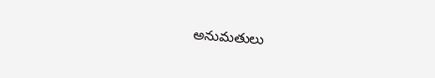అనుమతులు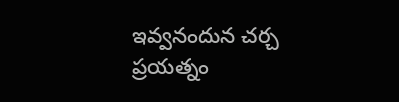ఇవ్వనందున చర్చ ప్రయత్నం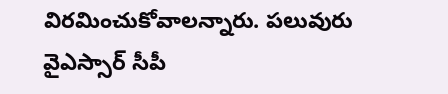విరమించుకోవాలన్నారు. పలువురు వైఎస్సార్ సీపీ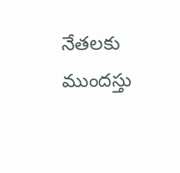నేతలకు ముందస్తు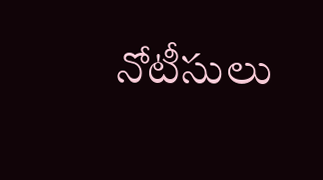నోటీసులు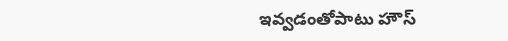ఇవ్వడంతోపాటు హౌస్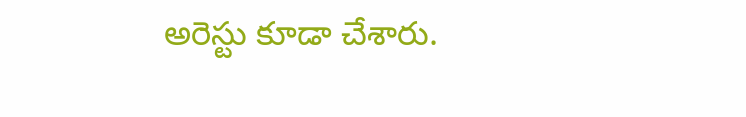అరెస్టు కూడా చేశారు.